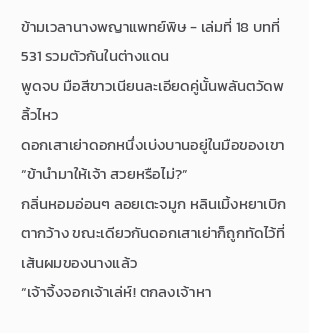ข้ามเวลานางพญาแพทย์พิษ - เล่มที่ 18 บทที่ 531 รวมตัวกันในต่างแดน
พูดจบ มือสีขาวเนียนละเอียดคู่นั้นพลันตวัดพลิ้วไหว
ดอกเสาเย่าดอกหนึ่งเบ่งบานอยู่ในมือของเขา
“ข้านำมาให้เจ้า สวยหรือไม่?”
กลิ่นหอมอ่อนๆ ลอยเตะจมูก หลินเมิ้งหยาเบิกตากว้าง ขณะเดียวกันดอกเสาเย่าก็ถูกทัดไว้ที่เส้นผมของนางแล้ว
“เจ้าจิ้งจอกเจ้าเล่ห์! ตกลงเจ้าหา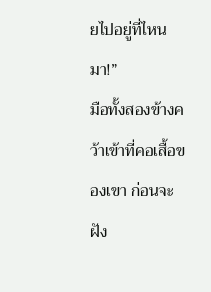ยไปอยู่ที่ไหนมา!”
มือทั้งสองข้างคว้าเข้าที่คอเสื้อของเขา ก่อนจะฝัง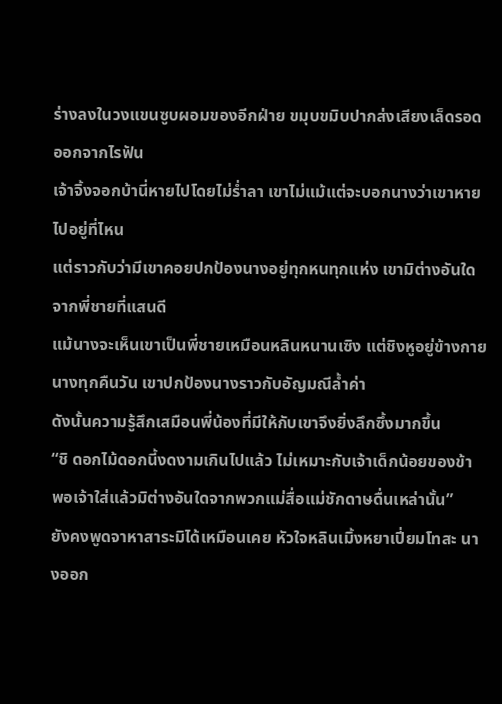ร่างลงในวงแขนซูบผอมของอีกฝ่าย ขมุบขมิบปากส่งเสียงเล็ดรอดออกจากไรฟัน
เจ้าจิ้งจอกบ้านี่หายไปโดยไม่ร่ำลา เขาไม่แม้แต่จะบอกนางว่าเขาหายไปอยู่ที่ไหน
แต่ราวกับว่ามีเขาคอยปกป้องนางอยู่ทุกหนทุกแห่ง เขามิต่างอันใดจากพี่ชายที่แสนดี
แม้นางจะเห็นเขาเป็นพี่ชายเหมือนหลินหนานเซิง แต่ชิงหูอยู่ข้างกายนางทุกคืนวัน เขาปกป้องนางราวกับอัญมณีล้ำค่า
ดังนั้นความรู้สึกเสมือนพี่น้องที่มีให้กับเขาจึงยิ่งลึกซึ้งมากขึ้น
“ชิ ดอกไม้ดอกนี้งดงามเกินไปแล้ว ไม่เหมาะกับเจ้าเด็กน้อยของข้า พอเจ้าใส่แล้วมิต่างอันใดจากพวกแม่สื่อแม่ชักดาษดื่นเหล่านั้น”
ยังคงพูดจาหาสาระมิได้เหมือนเคย หัวใจหลินเมิ้งหยาเปี่ยมโทสะ นางออก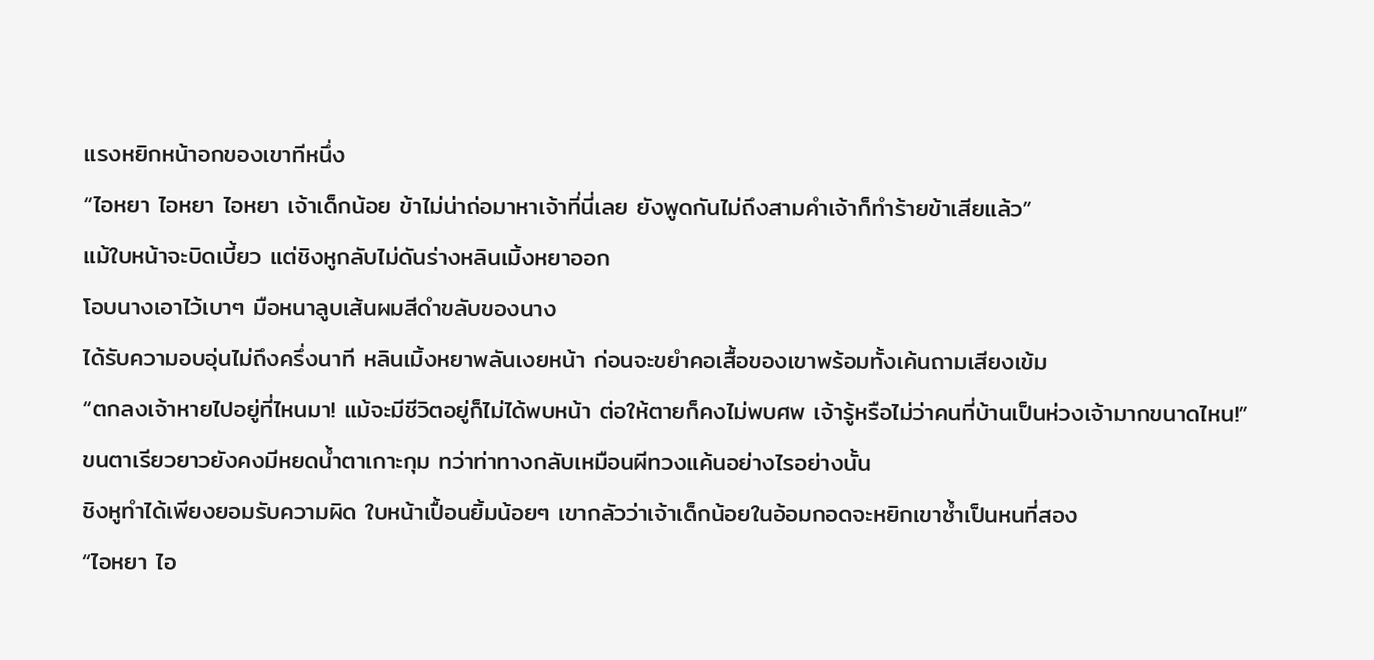แรงหยิกหน้าอกของเขาทีหนึ่ง
“ไอหยา ไอหยา ไอหยา เจ้าเด็กน้อย ข้าไม่น่าถ่อมาหาเจ้าที่นี่เลย ยังพูดกันไม่ถึงสามคำเจ้าก็ทำร้ายข้าเสียแล้ว”
แม้ใบหน้าจะบิดเบี้ยว แต่ชิงหูกลับไม่ดันร่างหลินเมิ้งหยาออก
โอบนางเอาไว้เบาๆ มือหนาลูบเส้นผมสีดำขลับของนาง
ได้รับความอบอุ่นไม่ถึงครึ่งนาที หลินเมิ้งหยาพลันเงยหน้า ก่อนจะขยำคอเสื้อของเขาพร้อมทั้งเค้นถามเสียงเข้ม
“ตกลงเจ้าหายไปอยู่ที่ไหนมา! แม้จะมีชีวิตอยู่ก็ไม่ได้พบหน้า ต่อให้ตายก็คงไม่พบศพ เจ้ารู้หรือไม่ว่าคนที่บ้านเป็นห่วงเจ้ามากขนาดไหน!”
ขนตาเรียวยาวยังคงมีหยดน้ำตาเกาะกุม ทว่าท่าทางกลับเหมือนผีทวงแค้นอย่างไรอย่างนั้น
ชิงหูทำได้เพียงยอมรับความผิด ใบหน้าเปื้อนยิ้มน้อยๆ เขากลัวว่าเจ้าเด็กน้อยในอ้อมกอดจะหยิกเขาซ้ำเป็นหนที่สอง
“ไอหยา ไอ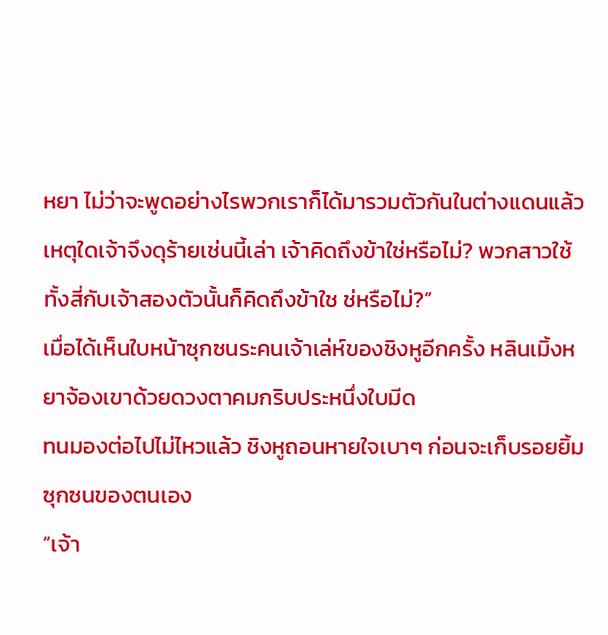หยา ไม่ว่าจะพูดอย่างไรพวกเราก็ได้มารวมตัวกันในต่างแดนแล้ว เหตุใดเจ้าจึงดุร้ายเช่นนี้เล่า เจ้าคิดถึงข้าใช่หรือไม่? พวกสาวใช้ทั้งสี่กับเจ้าสองตัวนั้นก็คิดถึงข้าใช ช่หรือไม่?”
เมื่อได้เห็นใบหน้าซุกซนระคนเจ้าเล่ห์ของชิงหูอีกครั้ง หลินเมิ้งหยาจ้องเขาด้วยดวงตาคมกริบประหนึ่งใบมีด
ทนมองต่อไปไม่ไหวแล้ว ชิงหูถอนหายใจเบาๆ ก่อนจะเก็บรอยยิ้มซุกซนของตนเอง
“เจ้า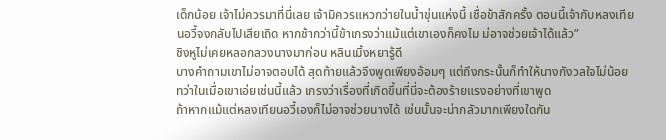เด็กน้อย เจ้าไม่ควรมาที่นี่เลย เจ้ามิควรแหวกว่ายในน้ำขุ่นแห่งนี้ เชื่อข้าสักครั้ง ตอนนี้เจ้ากับหลงเทียนอวี้จงกลับไปเสียเถิด หากช้ากว่านี้ข้าเกรงว่าแม้แต่เขาเองก็คงไม ม่อาจช่วยเจ้าได้แล้ว”
ชิงหูไม่เคยหลอกลวงนางมาก่อน หลินเมิ้งหยารู้ดี
บางคำถามเขาไม่อาจตอบได้ สุดท้ายแล้วจึงพูดเพียงอ้อมๆ แต่ถึงกระนั้นก็ทำให้นางกังวลใจไม่น้อย
ทว่าในเมื่อเขาเอ่ยเช่นนี้แล้ว เกรงว่าเรื่องที่เกิดขึ้นที่นี่จะต้องร้ายแรงอย่างที่เขาพูด
ถ้าหากแม้แต่หลงเทียนอวี้เองก็ไม่อาจช่วยนางได้ เช่นนั้นจะน่ากลัวมากเพียงใดกัน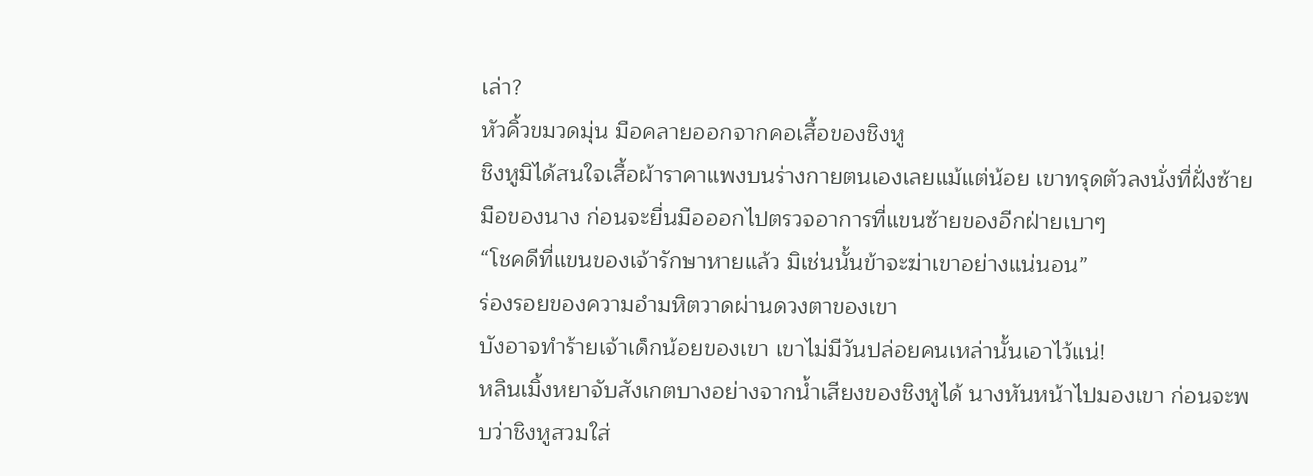เล่า?
หัวคิ้วขมวดมุ่น มือคลายออกจากคอเสื้อของชิงหู
ชิงหูมิได้สนใจเสื้อผ้าราคาแพงบนร่างกายตนเองเลยแม้แต่น้อย เขาทรุดตัวลงนั่งที่ฝั่งซ้ายมือของนาง ก่อนจะยื่นมือออกไปตรวจอาการที่แขนซ้ายของอีกฝ่ายเบาๆ
“โชคดีที่แขนของเจ้ารักษาหายแล้ว มิเช่นนั้นข้าจะฆ่าเขาอย่างแน่นอน”
ร่องรอยของความอำมหิตวาดผ่านดวงตาของเขา
บังอาจทำร้ายเจ้าเด็กน้อยของเขา เขาไม่มีวันปล่อยคนเหล่านั้นเอาไว้แน่!
หลินเมิ้งหยาจับสังเกตบางอย่างจากน้ำเสียงของชิงหูได้ นางหันหน้าไปมองเขา ก่อนจะพบว่าชิงหูสวมใส่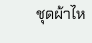ชุดผ้าไห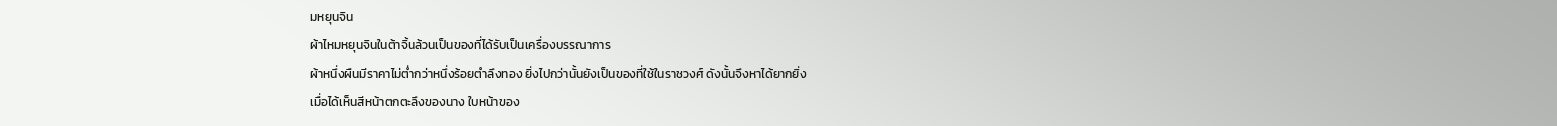มหยุนจิน
ผ้าไหมหยุนจินในต้าจิ้นล้วนเป็นของที่ได้รับเป็นเครื่องบรรณาการ
ผ้าหนึ่งผืนมีราคาไม่ต่ำกว่าหนึ่งร้อยตำลึงทอง ยิ่งไปกว่านั้นยังเป็นของที่ใช้ในราชวงศ์ ดังนั้นจึงหาได้ยากยิ่ง
เมื่อได้เห็นสีหน้าตกตะลึงของนาง ใบหน้าของ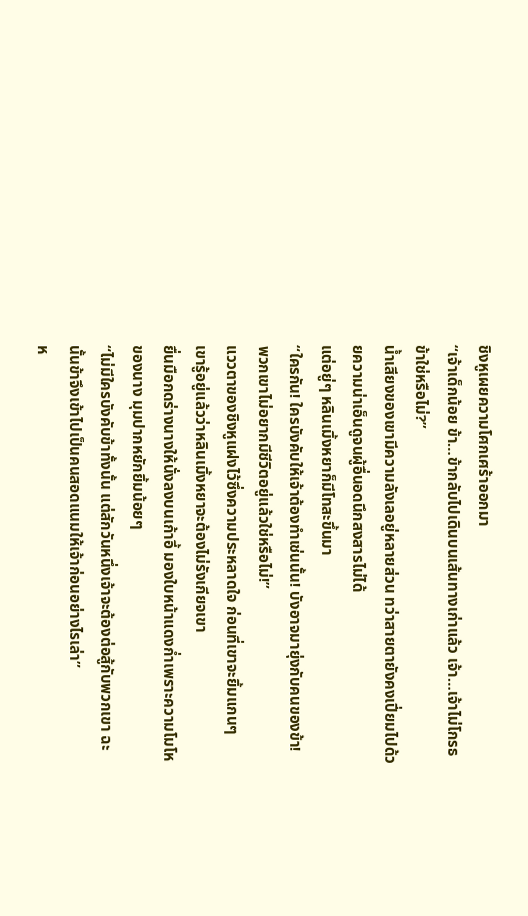ชิงหูเผยความโศกเศร้าออกมา
“เจ้าเด็กน้อย ข้า…ข้ากลับไปเดินบนเส้นทางเก่าแล้ว เจ้า…เจ้าไม่โกรธข้าใช่หรือไม่?”
น้ำเสียงของเขามีความลังเลอยู่หลายส่วน ทว่าสายตายังคงเปี่ยมไปด้วยความน่าเอ็นดูจนผู้อื่นอดนึกสงสารไม่ได้
แต่อยู่ๆ หลินเมิ้งหยาก็มีโทสะขึ้นมา
“ใครกัน! ใครบังคับให้เจ้าต้องทำเช่นนั้น! บังอาจมายุ่งกับคนของข้า! พวกเขาไม่อยากมีชีวิตอยู่แล้วใช่หรือไม่!”
แววตาของชิงหูแฝงไว้ซึ่งความประหลาดใจ ก่อนที่เขาจะยิ้มแกนๆ
เขารู้อยู่แล้วว่าหลินเมิ้งหยาจะต้องไม่รังเกียจเขา
ยื่นมือกดร่างนางให้นั่งลงบนเก้าอี้ มองใบหน้าแดงก่ำเพราะความโมโหของนาง มุมปากหยักยิ้มน้อยๆ
“ไม่มีใครบังคับข้าทั้งนั้น แต่สักวันหนึ่งเจ้าจะต้องต่อสู้กับพวกเขา ฉะนั้นข้าจึงเข้าไปเป็นคนสอดแนมให้เจ้าก่อนอย่างไรเล่า”
ห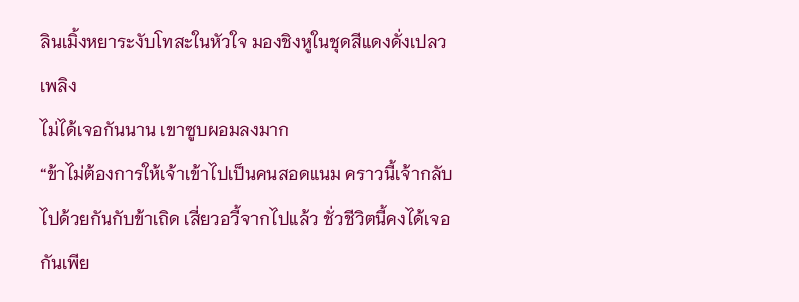ลินเมิ้งหยาระงับโทสะในหัวใจ มองชิงหูในชุดสีแดงดั่งเปลวเพลิง
ไม่ได้เจอกันนาน เขาซูบผอมลงมาก
“ข้าไม่ต้องการให้เจ้าเข้าไปเป็นคนสอดแนม คราวนี้เจ้ากลับไปด้วยกันกับข้าเถิด เสี่ยวอวี้จากไปแล้ว ชั่วชีวิตนี้คงได้เจอกันเพีย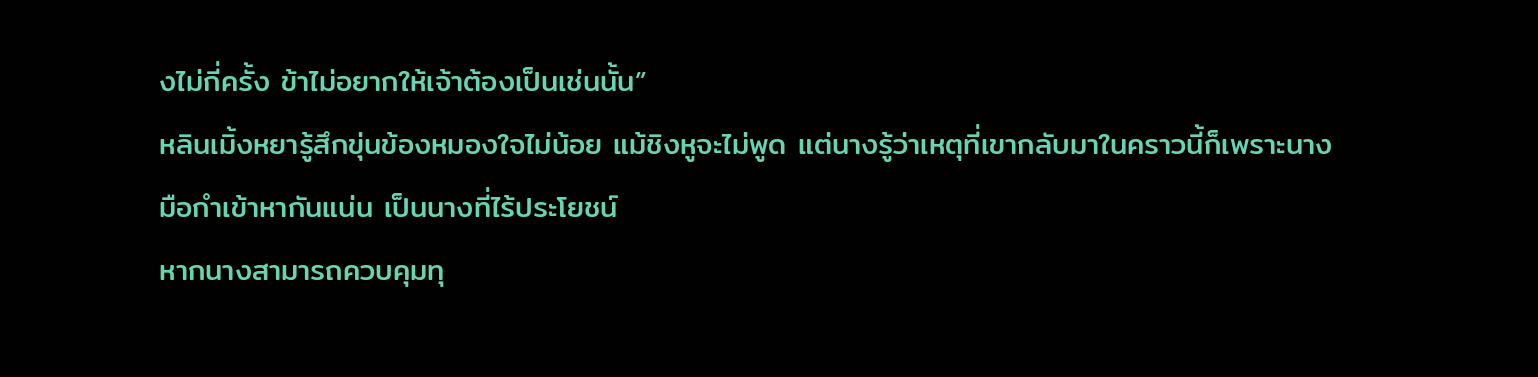งไม่กี่ครั้ง ข้าไม่อยากให้เจ้าต้องเป็นเช่นนั้น”
หลินเมิ้งหยารู้สึกขุ่นข้องหมองใจไม่น้อย แม้ชิงหูจะไม่พูด แต่นางรู้ว่าเหตุที่เขากลับมาในคราวนี้ก็เพราะนาง
มือกำเข้าหากันแน่น เป็นนางที่ไร้ประโยชน์
หากนางสามารถควบคุมทุ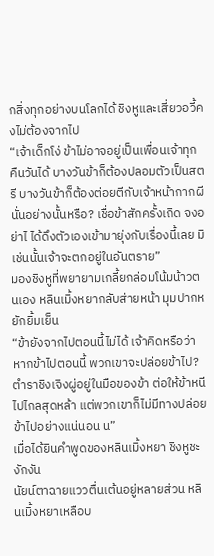กสิ่งทุกอย่างบนโลกได้ ชิงหูและเสี่ยวอวี้คงไม่ต้องจากไป
“เจ้าเด็กโง่ ข้าไม่อาจอยู่เป็นเพื่อนเจ้าทุกคืนวันได้ บางวันข้าก็ต้องปลอมตัวเป็นสตรี บางวันข้าก็ต้องต่อยตีกับเจ้าหน้ากากผีนั่นอย่างนั้นหรือ? เชื่อข้าสักครั้งเถิด จงอย่าไ ได้ดึงตัวเองเข้ามายุ่งกับเรื่องนี้เลย มิเช่นนั้นเจ้าจะตกอยู่ในอันตราย”
มองชิงหูที่พยายามเกลี้ยกล่อมโน้มน้าวตนเอง หลินเมิ้งหยากลับส่ายหน้า มุมปากหยักยิ้มเย็น
“ข้ายังจากไปตอนนี้ไม่ได้ เจ้าคิดหรือว่าหากข้าไปตอนนี้ พวกเขาจะปล่อยข้าไป? ตำราชิงเจิงผู่อยู่ในมือของข้า ต่อให้ข้าหนีไปไกลสุดหล้า แต่พวกเขาก็ไม่มีทางปล่อยข้าไปอย่างแน่นอน น”
เมื่อได้ยินคำพูดของหลินเมิ้งหยา ชิงหูชะงักงัน
นัยน์ตาฉายแววตื่นเต้นอยู่หลายส่วน หลินเมิ้งหยาเหลือบ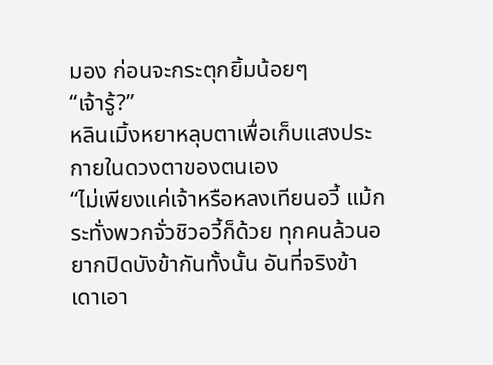มอง ก่อนจะกระตุกยิ้มน้อยๆ
“เจ้ารู้?”
หลินเมิ้งหยาหลุบตาเพื่อเก็บแสงประกายในดวงตาของตนเอง
“ไม่เพียงแค่เจ้าหรือหลงเทียนอวี้ แม้กระทั่งพวกจั่วชิวอวี้ก็ด้วย ทุกคนล้วนอยากปิดบังข้ากันทั้งนั้น อันที่จริงข้าเดาเอา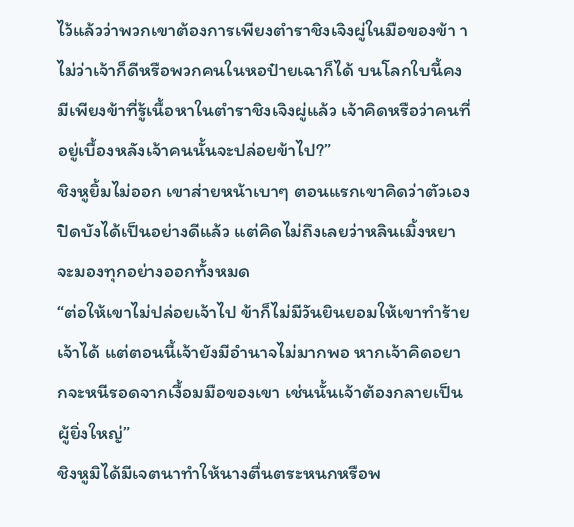ไว้แล้วว่าพวกเขาต้องการเพียงตำราชิงเจิงผู่ในมือของข้า า ไม่ว่าเจ้าก็ดีหรือพวกคนในหอป๋ายเฉาก็ได้ บนโลกใบนี้คงมีเพียงข้าที่รู้เนื้อหาในตำราชิงเจิงผู่แล้ว เจ้าคิดหรือว่าคนที่อยู่เบื้องหลังเจ้าคนนั้นจะปล่อยข้าไป?”
ชิงหูยิ้มไม่ออก เขาส่ายหน้าเบาๆ ตอนแรกเขาคิดว่าตัวเองปิดบังได้เป็นอย่างดีแล้ว แต่คิดไม่ถึงเลยว่าหลินเมิ้งหยาจะมองทุกอย่างออกทั้งหมด
“ต่อให้เขาไม่ปล่อยเจ้าไป ข้าก็ไม่มีวันยินยอมให้เขาทำร้ายเจ้าได้ แต่ตอนนี้เจ้ายังมีอำนาจไม่มากพอ หากเจ้าคิดอยากจะหนีรอดจากเงื้อมมือของเขา เช่นนั้นเจ้าต้องกลายเป็นผู้ยิ่งใหญ่”
ชิงหูมิได้มีเจตนาทำให้นางตื่นตระหนกหรือพ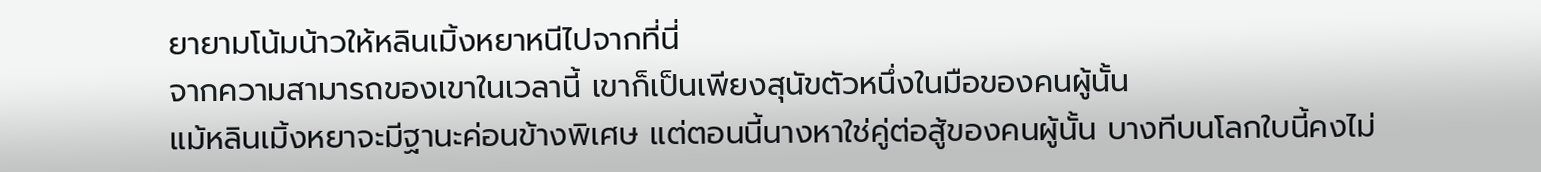ยายามโน้มน้าวให้หลินเมิ้งหยาหนีไปจากที่นี่
จากความสามารถของเขาในเวลานี้ เขาก็เป็นเพียงสุนัขตัวหนึ่งในมือของคนผู้นั้น
แม้หลินเมิ้งหยาจะมีฐานะค่อนข้างพิเศษ แต่ตอนนี้นางหาใช่คู่ต่อสู้ของคนผู้นั้น บางทีบนโลกใบนี้คงไม่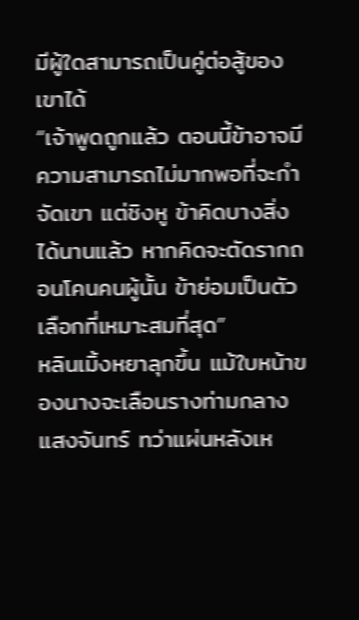มีผู้ใดสามารถเป็นคู่ต่อสู้ของเขาได้
“เจ้าพูดถูกแล้ว ตอนนี้ข้าอาจมีความสามารถไม่มากพอที่จะกำจัดเขา แต่ชิงหู ข้าคิดบางสิ่งได้นานแล้ว หากคิดจะตัดรากถอนโคนคนผู้นั้น ข้าย่อมเป็นตัวเลือกที่เหมาะสมที่สุด”
หลินเมิ้งหยาลุกขึ้น แม้ใบหน้าของนางจะเลือนรางท่ามกลางแสงจันทร์ ทว่าแผ่นหลังเห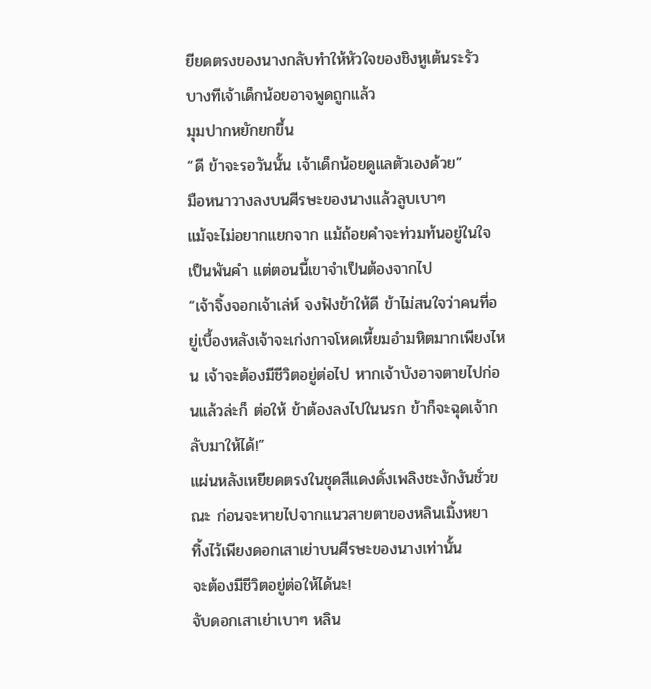ยียดตรงของนางกลับทำให้หัวใจของชิงหูเต้นระรัว
บางทีเจ้าเด็กน้อยอาจพูดถูกแล้ว
มุมปากหยักยกขึ้น
“ดี ข้าจะรอวันนั้น เจ้าเด็กน้อยดูแลตัวเองด้วย”
มือหนาวางลงบนศีรษะของนางแล้วลูบเบาๆ
แม้จะไม่อยากแยกจาก แม้ถ้อยคำจะท่วมท้นอยู่ในใจเป็นพันคำ แต่ตอนนี้เขาจำเป็นต้องจากไป
“เจ้าจิ้งจอกเจ้าเล่ห์ จงฟังข้าให้ดี ข้าไม่สนใจว่าคนที่อยู่เบื้องหลังเจ้าจะเก่งกาจโหดเหี้ยมอำมหิตมากเพียงไหน เจ้าจะต้องมีชีวิตอยู่ต่อไป หากเจ้าบังอาจตายไปก่อนแล้วล่ะก็ ต่อให้ ข้าต้องลงไปในนรก ข้าก็จะฉุดเจ้ากลับมาให้ได้!”
แผ่นหลังเหยียดตรงในชุดสีแดงดั่งเพลิงชะงักงันชั่วขณะ ก่อนจะหายไปจากแนวสายตาของหลินเมิ้งหยา
ทิ้งไว้เพียงดอกเสาเย่าบนศีรษะของนางเท่านั้น
จะต้องมีชีวิตอยู่ต่อให้ได้นะ!
จับดอกเสาเย่าเบาๆ หลิน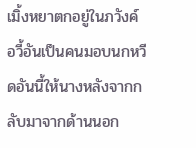เมิ้งหยาตกอยู่ในภวังค์
อวี้อันเป็นคนมอบนกหวีดอันนี้ให้นางหลังจากกลับมาจากด้านนอก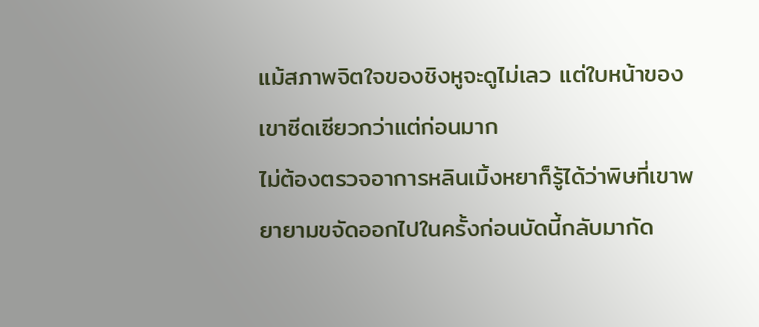แม้สภาพจิตใจของชิงหูจะดูไม่เลว แต่ใบหน้าของเขาซีดเซียวกว่าแต่ก่อนมาก
ไม่ต้องตรวจอาการหลินเมิ้งหยาก็รู้ได้ว่าพิษที่เขาพยายามขจัดออกไปในครั้งก่อนบัดนี้กลับมากัด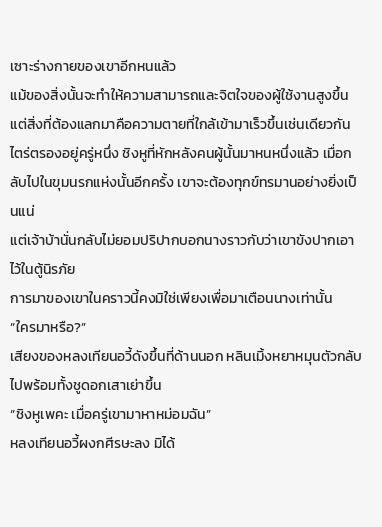เซาะร่างกายของเขาอีกหนแล้ว
แม้ของสิ่งนั้นจะทำให้ความสามารถและจิตใจของผู้ใช้งานสูงขึ้น แต่สิ่งที่ต้องแลกมาคือความตายที่ใกล้เข้ามาเร็วขึ้นเช่นเดียวกัน
ไตร่ตรองอยู่ครู่หนึ่ง ชิงหูที่หักหลังคนผู้นั้นมาหนหนึ่งแล้ว เมื่อกลับไปในขุมนรกแห่งนั้นอีกครั้ง เขาจะต้องทุกข์ทรมานอย่างยิ่งเป็นแน่
แต่เจ้าบ้านั่นกลับไม่ยอมปริปากบอกนางราวกับว่าเขาขังปากเอาไว้ในตู้นิรภัย
การมาของเขาในคราวนี้คงมิใช่เพียงเพื่อมาเตือนนางเท่านั้น
“ใครมาหรือ?”
เสียงของหลงเทียนอวี้ดังขึ้นที่ด้านนอก หลินเมิ้งหยาหมุนตัวกลับไปพร้อมทั้งชูดอกเสาเย่าขึ้น
“ชิงหูเพคะ เมื่อครู่เขามาหาหม่อมฉัน”
หลงเทียนอวี้ผงกศีรษะลง มิได้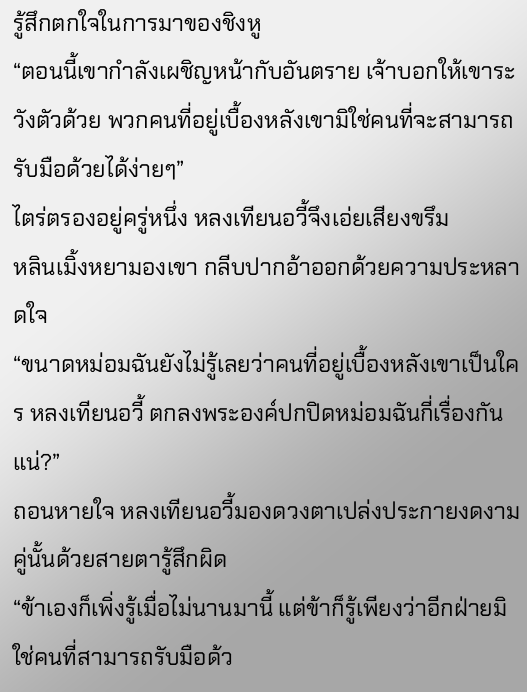รู้สึกตกใจในการมาของชิงหู
“ตอนนี้เขากำลังเผชิญหน้ากับอันตราย เจ้าบอกให้เขาระวังตัวด้วย พวกคนที่อยู่เบื้องหลังเขามิใช่คนที่จะสามารถรับมือด้วยได้ง่ายๆ”
ไตร่ตรองอยู่ครู่หนึ่ง หลงเทียนอวี้จึงเอ่ยเสียงขรึม
หลินเมิ้งหยามองเขา กลีบปากอ้าออกด้วยความประหลาดใจ
“ขนาดหม่อมฉันยังไม่รู้เลยว่าคนที่อยู่เบื้องหลังเขาเป็นใคร หลงเทียนอวี้ ตกลงพระองค์ปกปิดหม่อมฉันกี่เรื่องกันแน่?”
ถอนหายใจ หลงเทียนอวี้มองดวงตาเปล่งประกายงดงามคู่นั้นด้วยสายตารู้สึกผิด
“ข้าเองก็เพิ่งรู้เมื่อไม่นานมานี้ แต่ข้าก็รู้เพียงว่าอีกฝ่ายมิใช่คนที่สามารถรับมือด้ว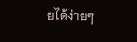ยได้ง่ายๆ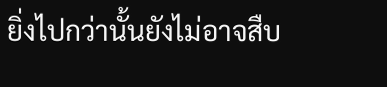ยิ่งไปกว่านั้นยังไม่อาจสืบ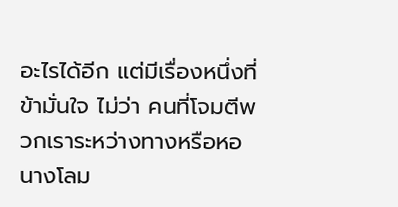อะไรได้อีก แต่มีเรื่องหนึ่งที่ข้ามั่นใจ ไม่ว่า คนที่โจมตีพวกเราระหว่างทางหรือหอนางโลม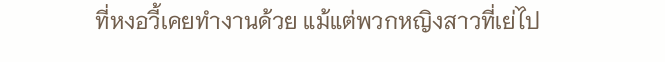ที่หงอวี้เคยทำงานด้วย แม้แต่พวกหญิงสาวที่เย่ไป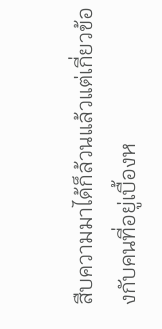สืบความมาได้ก็ล้วนแล้วแต่เกี่ยวข้องกับคนที่อยู่เบื้องห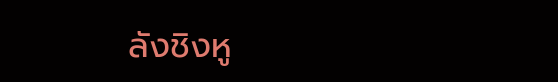ลังชิงหู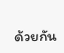ด้วยกัน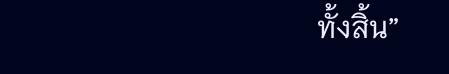ทั้งสิ้น”